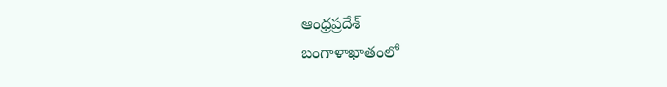ఆంధ్రప్రదేశ్
బంగాళాఖాతంలో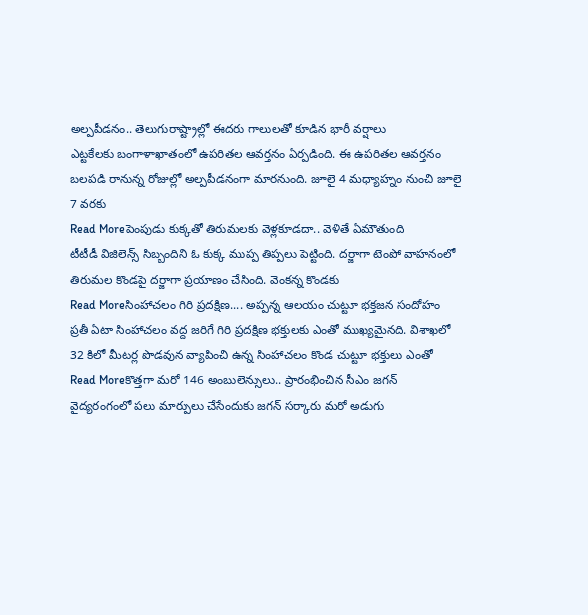అల్పపీడనం.. తెలుగురాష్ట్రాల్లో ఈదరు గాలులతో కూడిన భారీ వర్షాలు
ఎట్టకేలకు బంగాళాఖాతంలో ఉపరితల ఆవర్తనం ఏర్పడింది. ఈ ఉపరితల ఆవర్తనం బలపడి రానున్న రోజుల్లో అల్పపీడనంగా మారనుంది. జూలై 4 మధ్యాహ్నం నుంచి జూలై 7 వరకు
Read Moreపెంపుడు కుక్కతో తిరుమలకు వెళ్లకూడదా.. వెళితే ఏమౌతుంది
టీటీడీ విజిలెన్స్ సిబ్బందిని ఓ కుక్క ముప్ప తిప్పలు పెట్టింది. దర్జాగా టెంపో వాహనంలో తిరుమల కొండపై దర్జాగా ప్రయాణం చేసింది. వెంకన్న కొండకు
Read Moreసింహాచలం గిరి ప్రదక్షిణ.... అప్పన్న ఆలయం చుట్టూ భక్తజన సందోహం
ప్రతీ ఏటా సింహాచలం వద్ద జరిగే గిరి ప్రదక్షిణ భక్తులకు ఎంతో ముఖ్యమైనది. విశాఖలో 32 కిలో మీటర్ల పొడవున వ్యాపించి ఉన్న సింహాచలం కొండ చుట్టూ భక్తులు ఎంతో
Read Moreకొత్తగా మరో 146 అంబులెన్సులు.. ప్రారంభించిన సీఎం జగన్
వైద్యరంగంలో పలు మార్పులు చేసేందుకు జగన్ సర్కారు మరో అడుగు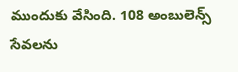ముందుకు వేసింది. 108 అంబులెన్స్ సేవలను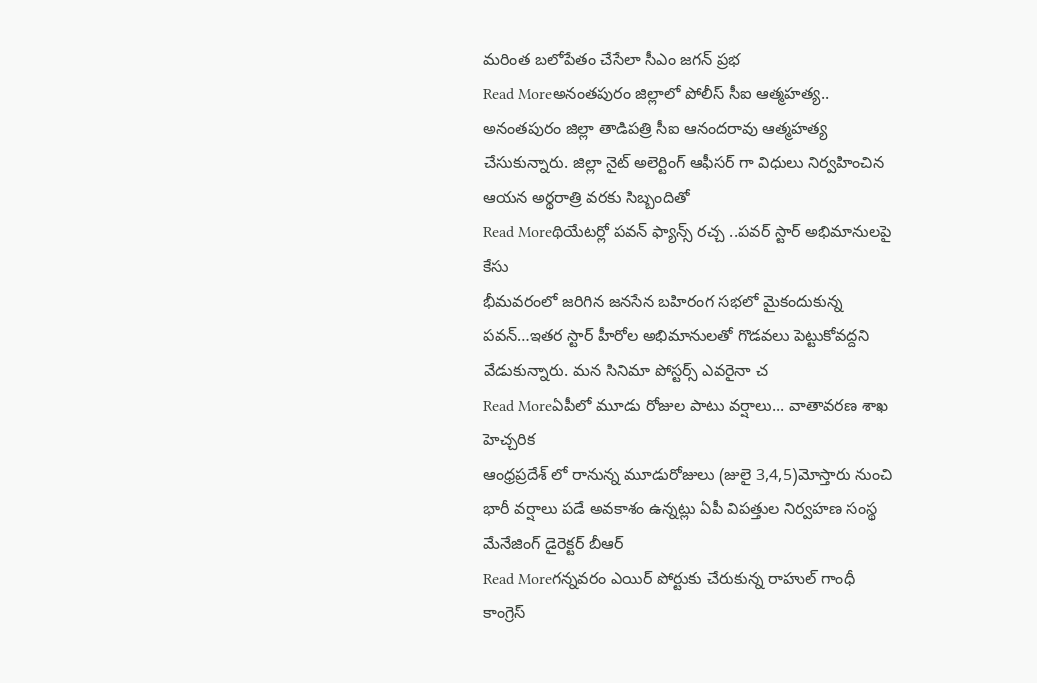మరింత బలోపేతం చేసేలా సీఎం జగన్ ప్రభ
Read Moreఅనంతపురం జిల్లాలో పోలీస్ సీఐ ఆత్మహత్య..
అనంతపురం జిల్లా తాడిపత్రి సీఐ ఆనందరావు ఆత్మహత్య చేసుకున్నారు. జిల్లా నైట్ అలెర్టింగ్ ఆఫీసర్ గా విధులు నిర్వహించిన ఆయన అర్థరాత్రి వరకు సిబ్బందితో
Read Moreథియేటర్లో పవన్ ఫ్యాన్స్ రచ్చ ..పవర్ స్టార్ అభిమానులపై కేసు
భీమవరంలో జరిగిన జనసేన బహిరంగ సభలో మైకందుకున్న పవన్…ఇతర స్టార్ హీరోల అభిమానులతో గొడవలు పెట్టుకోవద్దని వేడుకున్నారు. మన సినిమా పోస్టర్స్ ఎవరైనా చ
Read Moreఏపీలో మూడు రోజుల పాటు వర్షాలు... వాతావరణ శాఖ హెచ్చరిక
ఆంధ్రప్రదేశ్ లో రానున్న మూడురోజులు (జులై 3,4,5)మోస్తారు నుంచి భారీ వర్షాలు పడే అవకాశం ఉన్నట్లు ఏపీ విపత్తుల నిర్వహణ సంస్థ మేనేజింగ్ డైరెక్టర్ బీఆర్
Read Moreగన్నవరం ఎయిర్ పోర్టుకు చేరుకున్న రాహుల్ గాంధీ
కాంగ్రెస్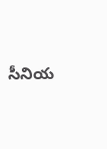సీనియ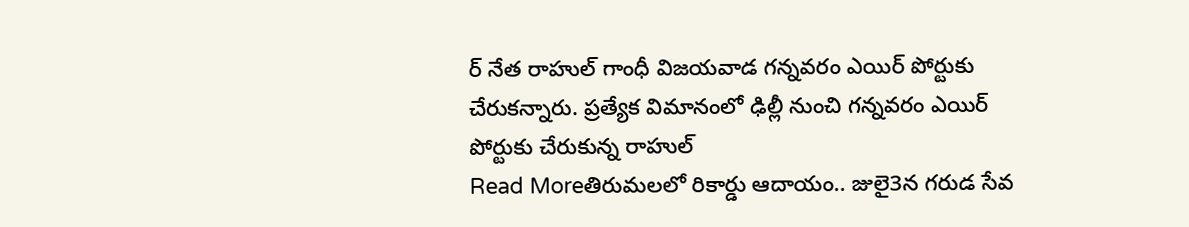ర్ నేత రాహుల్ గాంధీ విజయవాడ గన్నవరం ఎయిర్ పోర్టుకు చేరుకన్నారు. ప్రత్యేక విమానంలో ఢిల్లీ నుంచి గన్నవరం ఎయిర్ పోర్టుకు చేరుకున్న రాహుల్
Read Moreతిరుమలలో రికార్డు ఆదాయం.. జులై3న గరుడ సేవ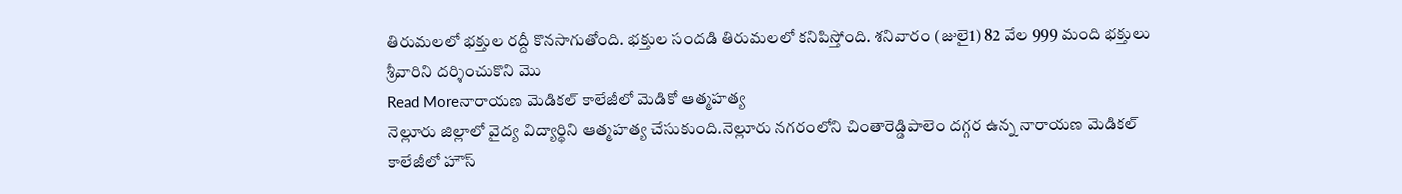తిరుమలలో భక్తుల రద్దీ కొనసాగుతోంది. భక్తుల సందడి తిరుమలలో కనిపిస్తోంది. శనివారం (జులై1) 82 వేల 999 మంది భక్తులు శ్రీవారిని దర్శించుకొని మొ
Read Moreనారాయణ మెడికల్ కాలేజీలో మెడికో ఆత్మహత్య
నెల్లూరు జిల్లాలో వైద్య విద్యార్థిని ఆత్మహత్య చేసుకుంది.నెల్లూరు నగరంలోని చింతారెడ్డిపాలెం దగ్గర ఉన్న నారాయణ మెడికల్ కాలేజీలో హౌస్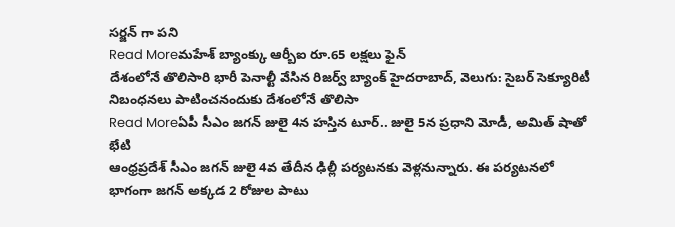సర్జన్ గా పని
Read Moreమహేశ్ బ్యాంక్కు ఆర్బీఐ రూ.65 లక్షలు ఫైన్
దేశంలోనే తొలిసారి భారీ పెనాల్టీ వేసిన రిజర్వ్ బ్యాంక్ హైదరాబాద్, వెలుగు: సైబర్ సెక్యూరిటీ నిబంధనలు పాటించనందుకు దేశంలోనే తొలిసా
Read Moreఏపీ సీఎం జగన్ జులై 4న హస్తిన టూర్.. జులై 5న ప్రధాని మోడీ, అమిత్ షాతో భేటి
ఆంధ్రప్రదేశ్ సీఎం జగన్ జులై 4వ తేదీన ఢిల్లీ పర్యటనకు వెళ్లనున్నారు. ఈ పర్యటనలో భాగంగా జగన్ అక్కడ 2 రోజుల పాటు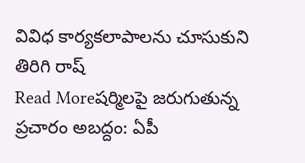వివిధ కార్యకలాపాలను చూసుకుని తిరిగి రాష్
Read Moreషర్మిలపై జరుగుతున్న ప్రచారం అబద్దం: ఏపీ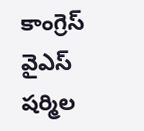కాంగ్రెస్
వైఎస్ షర్మిల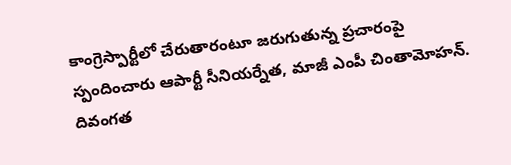కాంగ్రెస్పార్టీలో చేరుతారంటూ జరుగుతున్న ప్రచారంపై స్పందించారు ఆపార్టీ సీనియర్నేత, మాజీ ఎంపీ చింతామోహన్. దివంగత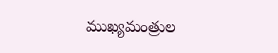ముఖ్యమంత్రుల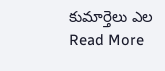కుమార్తెలు ఎల
Read More